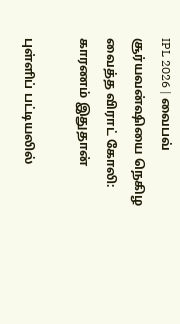IPL 2026 | வைபவ் சூர்யவன்ஷியை நெகிழ வைத்த விராட் கோலி: காரணம் இதுதான்

புள்ளிப் பட்டியலில்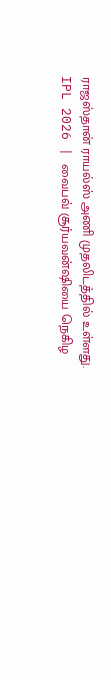ராஜஸ்தான் ராயல்ஸ் அணி முதலிடத்தில் உள்ளது.
IPL 2026 | வைபவ் சூர்யவன்ஷியை நெகிழ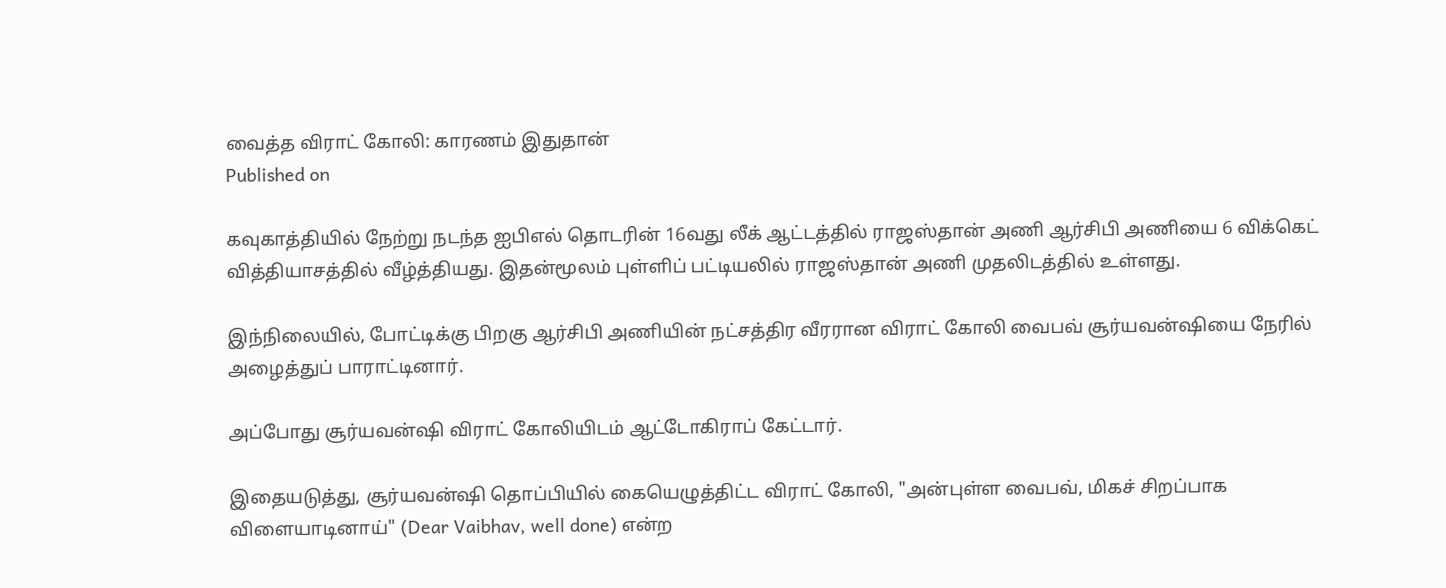வைத்த விராட் கோலி: காரணம் இதுதான்
Published on

கவுகாத்தியில் நேற்று நடந்த ஐபிஎல் தொடரின் 16வது லீக் ஆட்டத்தில் ராஜஸ்தான் அணி ஆர்சிபி அணியை 6 விக்கெட் வித்தியாசத்தில் வீழ்த்தியது. இதன்மூலம் புள்ளிப் பட்டியலில் ராஜஸ்தான் அணி முதலிடத்தில் உள்ளது.

இந்நிலையில், போட்டிக்கு பிறகு ஆர்சிபி அணியின் நட்சத்திர வீரரான விராட் கோலி வைபவ் சூர்யவன்ஷியை நேரில் அழைத்துப் பாராட்டினார்.

அப்போது சூர்யவன்ஷி விராட் கோலியிடம் ஆட்டோகிராப் கேட்டார்.

இதையடுத்து, சூர்யவன்ஷி தொப்பியில் கையெழுத்திட்ட விராட் கோலி, "அன்புள்ள வைபவ், மிகச் சிறப்பாக விளையாடினாய்" (Dear Vaibhav, well done) என்ற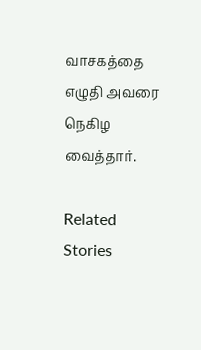வாசகத்தை எழுதி அவரை நெகிழ வைத்தார்.

Related Stories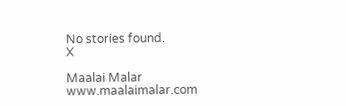No stories found.
X

Maalai Malar
www.maalaimalar.com